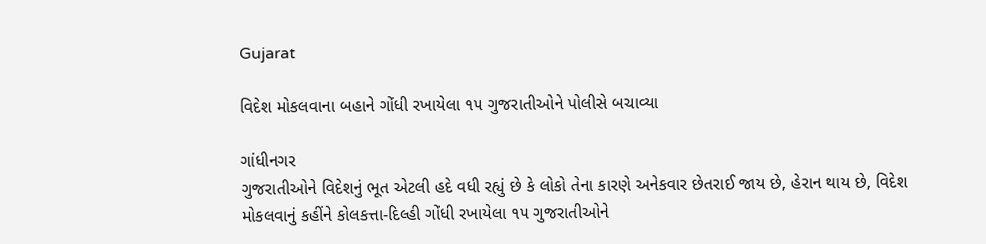Gujarat

વિદેશ મોકલવાના બહાને ગોંધી રખાયેલા ૧૫ ગુજરાતીઓને પોલીસે બચાવ્યા

ગાંધીનગર
ગુજરાતીઓને વિદેશનું ભૂત એટલી હદે વધી રહ્યું છે કે લોકો તેના કારણે અનેકવાર છેતરાઈ જાય છે, હેરાન થાય છે, વિદેશ મોકલવાનું કહીંને કોલકત્તા-દિલ્હી ગોંધી રખાયેલા ૧૫ ગુજરાતીઓને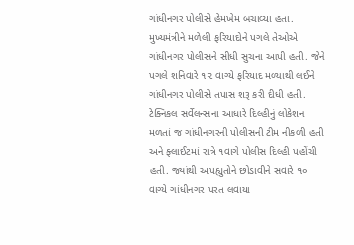ગાંધીનગર પોલીસે હેમખેમ બચાવ્યા હતા. મુખ્યમંત્રીને મળેલી ફરિયાદોને પગલે તેઓએ ગાંધીનગર પોલીસને સીધી સુચના આપી હતી. જેને પગલે શનિવારે ૧૨ વાગ્યે ફરિયાદ મળ્યાથી લઈને ગાંધીનગર પોલીસે તપાસ શરૂ કરી દીધી હતી. ટેક્નિકલ સર્વેલન્સના આધારે દિલ્હીનું લોકેશન મળતાં જ ગાંધીનગરની પોલીસની ટીમ નીકળી હતી અને ફ્લાઈટમાં રાત્રે ૧વાગે પોલીસ દિલ્હી પહોંચી હતી. જ્યાંથી અપહ્યુતોને છોડાવીને સવારે ૧૦ વાગ્યે ગાંધીનગર પરત લવાયા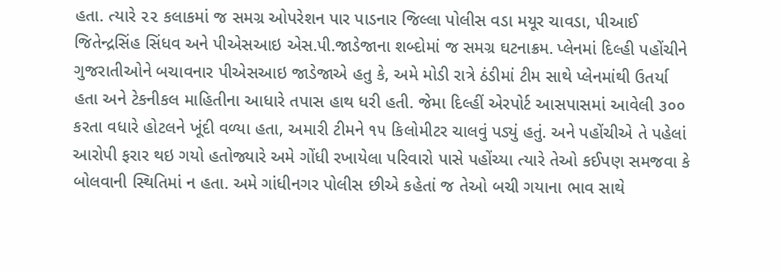હતા. ત્યારે ૨૨ કલાકમાં જ સમગ્ર ઓપરેશન પાર પાડનાર જિલ્લા પોલીસ વડા મયૂર ચાવડા, પીઆઈ જિતેન્દ્રસિંહ સિંધવ અને પીએસઆઇ એસ.પી.જાડેજાના શબ્દોમાં જ સમગ્ર ઘટનાક્રમ. પ્લેનમાં દિલ્હી પહોંચીને ગુજરાતીઓને બચાવનાર પીએસઆઇ જાડેજાએ હતુ કે, અમે મોડી રાત્રે ઠંડીમાં ટીમ સાથે પ્લેનમાંથી ઉતર્યા હતા અને ટેકનીકલ માહિતીના આધારે તપાસ હાથ ધરી હતી. જેમા દિલ્હીં એરપોર્ટ આસપાસમાં આવેલી ૩૦૦ કરતા વધારે હોટલને ખૂંદી વળ્યા હતા, અમારી ટીમને ૧૫ કિલોમીટર ચાલવું પડ્યું હતું. અને પહોંચીએ તે પહેલાં આરોપી ફરાર થઇ ગયો હતોજ્યારે અમે ગોંધી રખાયેલા પરિવારો પાસે પહોંચ્યા ત્યારે તેઓ કઈપણ સમજવા કે બોલવાની સ્થિતિમાં ન હતા. અમે ગાંધીનગર પોલીસ છીએ કહેતાં જ તેઓ બચી ગયાના ભાવ સાથે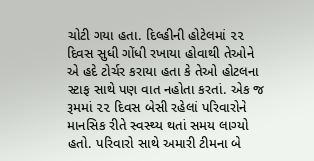ચોટી ગયા હતા. દિલ્હીની હોટેલમાં ૨૨ દિવસ સુધી ગોંધી રખાયા હોવાથી તેઓને એ હદે ટોર્ચર કરાયા હતા કે તેઓ હોટલના સ્ટાફ સાથે પણ વાત નહોતા કરતાં. એક જ રૂમમાં ૨૨ દિવસ બેસી રહેલાં પરિવારોને માનસિક રીતે સ્વસ્થ્ય થતાં સમય લાગ્યો હતો. પરિવારો સાથે અમારી ટીમના બે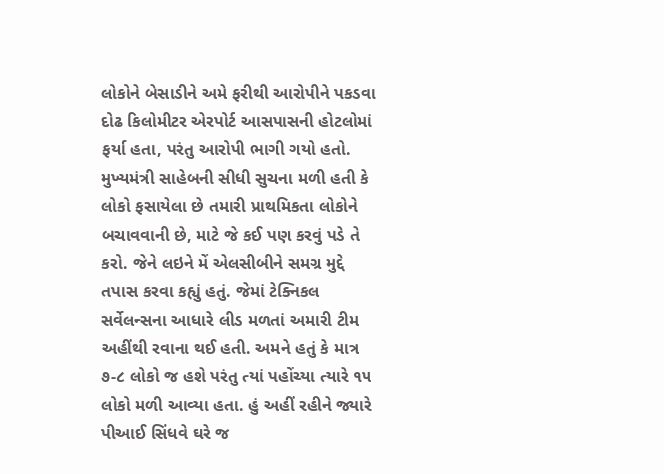લોકોને બેસાડીને અમે ફરીથી આરોપીને પકડવા દોઢ કિલોમીટર એરપોર્ટ આસપાસની હોટલોમાં ફર્યા હતા, પરંતુ આરોપી ભાગી ગયો હતો. મુખ્યમંત્રી સાહેબની સીધી સુચના મળી હતી કે લોકો ફસાયેલા છે તમારી પ્રાથમિકતા લોકોને બચાવવાની છે, માટે જે કઈ પણ કરવું પડે તે કરો. જેને લઇને મેં એલસીબીને સમગ્ર મુદ્દે તપાસ કરવા કહ્યું હતું. જેમાં ટેક્નિકલ સર્વેલન્સના આધારે લીડ મળતાં અમારી ટીમ અહીંથી રવાના થઈ હતી. અમને હતું કે માત્ર ૭-૮ લોકો જ હશે પરંતુ ત્યાં પહોંચ્યા ત્યારે ૧૫ લોકો મળી આવ્યા હતા. હું અહીં રહીને જ્યારે પીઆઈ સિંધવે ઘરે જ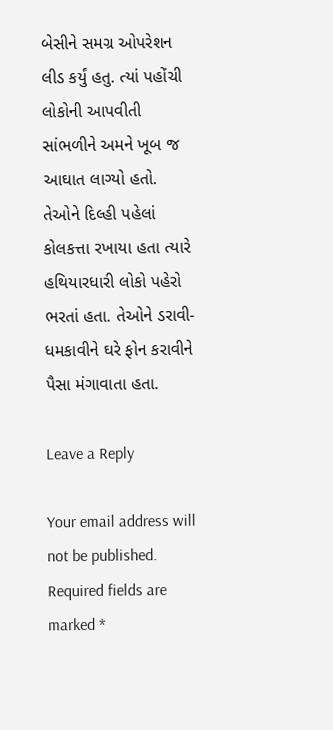બેસીને સમગ્ર ઓપરેશન લીડ કર્યું હતુ. ત્યાં પહોંચી લોકોની આપવીતી સાંભળીને અમને ખૂબ જ આઘાત લાગ્યો હતો. તેઓને દિલ્હી પહેલાં કોલકત્તા રખાયા હતા ત્યારે હથિયારધારી લોકો પહેરો ભરતાં હતા. તેઓને ડરાવી-ધમકાવીને ઘરે ફોન કરાવીને પૈસા મંગાવાતા હતા.

Leave a Reply

Your email address will not be published. Required fields are marked *